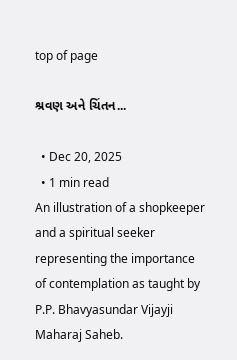top of page

શ્રવણ અને ચિંતન...

  • Dec 20, 2025
  • 1 min read
An illustration of a shopkeeper and a spiritual seeker representing the importance of contemplation as taught by P.P. Bhavyasundar Vijayji Maharaj Saheb.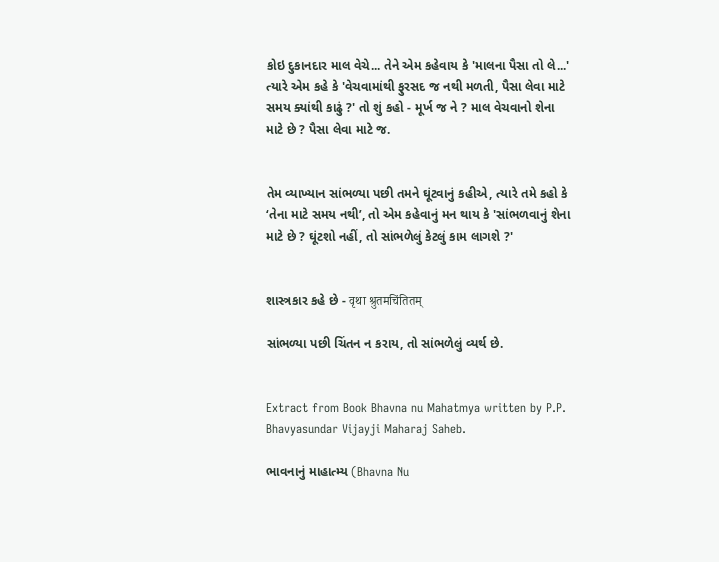કોઇ દુકાનદાર માલ વેચે... તેને એમ કહેવાય કે 'માલના પૈસા તો લે...' ત્યારે એમ કહે કે 'વેચવામાંથી ફુરસદ જ નથી મળતી, પૈસા લેવા માટે સમય ક્યાંથી કાઢું ?' તો શું કહો - મૂર્ખ જ ને ? માલ વેચવાનો શેના માટે છે ? પૈસા લેવા માટે જ.


તેમ વ્યાખ્યાન સાંભળ્યા પછી તમને ઘૂંટવાનું કહીએ, ત્યારે તમે કહો કે ‘તેના માટે સમય નથી’, તો એમ કહેવાનું મન થાય કે 'સાંભળવાનું શેના માટે છે ? ઘૂંટશો નહીં, તો સાંભળેલું કેટલું કામ લાગશે ?'


શાસ્ત્રકાર કહે છે - वृथा श्रुतमचिंतितम्

સાંભળ્યા પછી ચિંતન ન કરાય, તો સાંભળેલું વ્યર્થ છે.


Extract from Book Bhavna nu Mahatmya written by P.P. Bhavyasundar Vijayji Maharaj Saheb.

ભાવનાનું માહાત્મ્ય (Bhavna Nu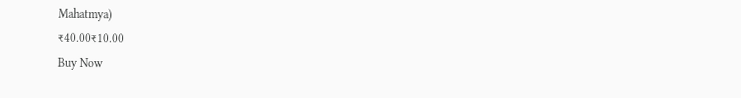Mahatmya)
₹40.00₹10.00
Buy Now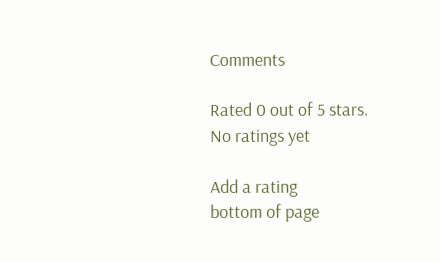Comments

Rated 0 out of 5 stars.
No ratings yet

Add a rating
bottom of page